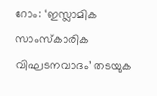റോം: ‘ഇസ്ലാമിക സാംസ്കാരിക വിഘടനവാദം’ തടയുക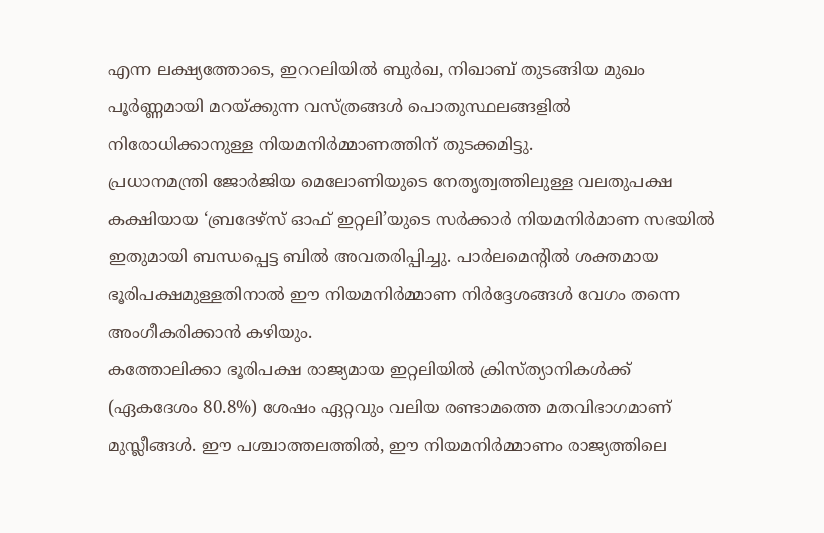എന്ന ലക്ഷ്യത്തോടെ, ഇററലിയിൽ ബുർഖ, നിഖാബ് തുടങ്ങിയ മുഖം പൂർണ്ണമായി മറയ്ക്കുന്ന വസ്ത്രങ്ങൾ പൊതുസ്ഥലങ്ങളിൽ നിരോധിക്കാനുള്ള നിയമനിർമ്മാണത്തിന് തുടക്കമിട്ടു.
പ്രധാനമന്ത്രി ജോർജിയ മെലോണിയുടെ നേതൃത്വത്തിലുള്ള വലതുപക്ഷ കക്ഷിയായ ‘ബ്രദേഴ്സ് ഓഫ് ഇറ്റലി’യുടെ സർക്കാർ നിയമനിർമാണ സഭയിൽ ഇതുമായി ബന്ധപ്പെട്ട ബിൽ അവതരിപ്പിച്ചു. പാർലമെന്റിൽ ശക്തമായ ഭൂരിപക്ഷമുള്ളതിനാൽ ഈ നിയമനിർമ്മാണ നിർദ്ദേശങ്ങൾ വേഗം തന്നെ അംഗീകരിക്കാൻ കഴിയും.
കത്തോലിക്കാ ഭൂരിപക്ഷ രാജ്യമായ ഇറ്റലിയിൽ ക്രിസ്ത്യാനികൾക്ക് (ഏകദേശം 80.8%) ശേഷം ഏറ്റവും വലിയ രണ്ടാമത്തെ മതവിഭാഗമാണ് മുസ്ലീങ്ങൾ. ഈ പശ്ചാത്തലത്തിൽ, ഈ നിയമനിർമ്മാണം രാജ്യത്തിലെ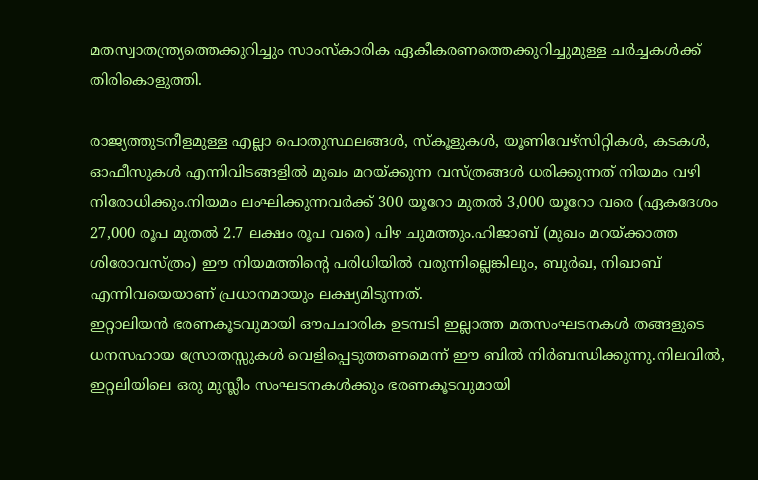മതസ്വാതന്ത്ര്യത്തെക്കുറിച്ചും സാംസ്കാരിക ഏകീകരണത്തെക്കുറിച്ചുമുള്ള ചർച്ചകൾക്ക് തിരികൊളുത്തി.

രാജ്യത്തുടനീളമുള്ള എല്ലാ പൊതുസ്ഥലങ്ങൾ, സ്കൂളുകൾ, യൂണിവേഴ്സിറ്റികൾ, കടകൾ, ഓഫീസുകൾ എന്നിവിടങ്ങളിൽ മുഖം മറയ്ക്കുന്ന വസ്ത്രങ്ങൾ ധരിക്കുന്നത് നിയമം വഴി നിരോധിക്കും.നിയമം ലംഘിക്കുന്നവർക്ക് 300 യൂറോ മുതൽ 3,000 യൂറോ വരെ (ഏകദേശം 27,000 രൂപ മുതൽ 2.7 ലക്ഷം രൂപ വരെ) പിഴ ചുമത്തും.ഹിജാബ് (മുഖം മറയ്ക്കാത്ത ശിരോവസ്ത്രം) ഈ നിയമത്തിന്റെ പരിധിയിൽ വരുന്നില്ലെങ്കിലും, ബുർഖ, നിഖാബ് എന്നിവയെയാണ് പ്രധാനമായും ലക്ഷ്യമിടുന്നത്.
ഇറ്റാലിയൻ ഭരണകൂടവുമായി ഔപചാരിക ഉടമ്പടി ഇല്ലാത്ത മതസംഘടനകൾ തങ്ങളുടെ ധനസഹായ സ്രോതസ്സുകൾ വെളിപ്പെടുത്തണമെന്ന് ഈ ബിൽ നിർബന്ധിക്കുന്നു.നിലവിൽ, ഇറ്റലിയിലെ ഒരു മുസ്ലീം സംഘടനകൾക്കും ഭരണകൂടവുമായി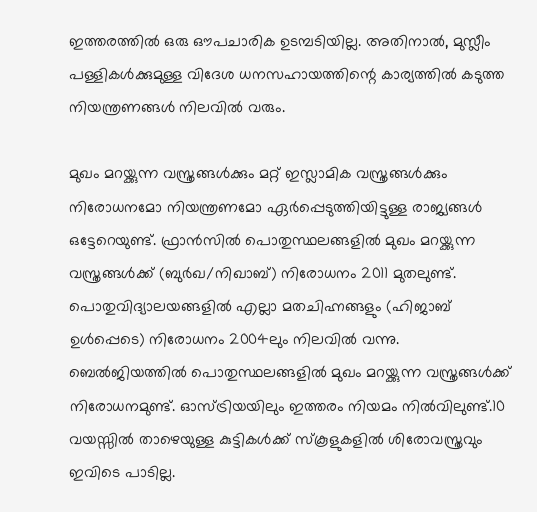ഇത്തരത്തിൽ ഒരു ഔപചാരിക ഉടമ്പടിയില്ല. അതിനാൽ, മുസ്ലീം പള്ളികൾക്കുമുള്ള വിദേശ ധനസഹായത്തിന്റെ കാര്യത്തിൽ കടുത്ത നിയന്ത്രണങ്ങൾ നിലവിൽ വരും.

മുഖം മറയ്ക്കുന്ന വസ്ത്രങ്ങൾക്കും മറ്റ് ഇസ്ലാമിക വസ്ത്രങ്ങൾക്കും നിരോധനമോ നിയന്ത്രണമോ ഏർപ്പെടുത്തിയിട്ടുള്ള രാജ്യങ്ങൾ ഒട്ടേറെയുണ്ട്. ഫ്രാൻസിൽ പൊതുസ്ഥലങ്ങളിൽ മുഖം മറയ്ക്കുന്ന വസ്ത്രങ്ങൾക്ക് (ബുർഖ/നിഖാബ്) നിരോധനം 2011 മുതലുണ്ട്. പൊതുവിദ്യാലയങ്ങളിൽ എല്ലാ മതചിഹ്നങ്ങളും (ഹിജാബ് ഉൾപ്പെടെ) നിരോധനം 2004ലും നിലവിൽ വന്നു.
ബെൽജിയത്തിൽ പൊതുസ്ഥലങ്ങളിൽ മുഖം മറയ്ക്കുന്ന വസ്ത്രങ്ങൾക്ക് നിരോധനമുണ്ട്. ഓസ്ട്രിയയിലും ഇത്തരം നിയമം നിൽവിലുണ്ട്.10 വയസ്സിൽ താഴെയുള്ള കുട്ടികൾക്ക് സ്കൂളുകളിൽ ശിരോവസ്ത്രവും ഇവിടെ പാടില്ല.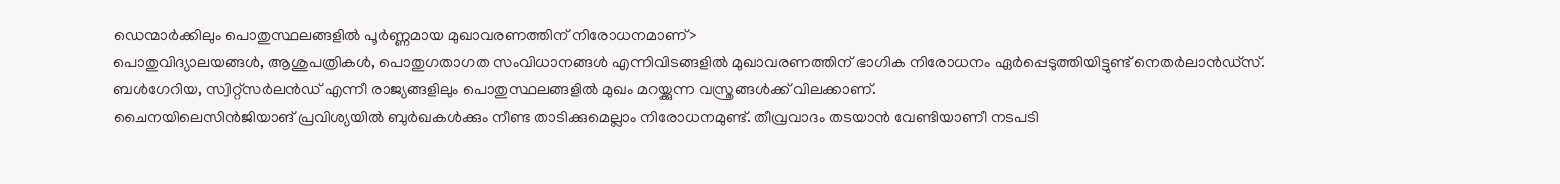ഡെന്മാർക്കിലും പൊതുസ്ഥലങ്ങളിൽ പൂർണ്ണമായ മുഖാവരണത്തിന് നിരോധനമാണ്>
പൊതുവിദ്യാലയങ്ങൾ, ആശുപത്രികൾ, പൊതുഗതാഗത സംവിധാനങ്ങൾ എന്നിവിടങ്ങളിൽ മുഖാവരണത്തിന് ഭാഗിക നിരോധനം ഏർപ്പെടുത്തിയിട്ടുണ്ട് നെതർലാൻഡ്സ്. ബൾഗേറിയ, സ്വിറ്റ്സർലൻഡ് എന്നീ രാജ്യങ്ങളിലും പൊതുസ്ഥലങ്ങളിൽ മുഖം മറയ്ക്കുന്ന വസ്ത്രങ്ങൾക്ക് വിലക്കാണ്.
ചൈനയിലെസിൻജിയാങ് പ്രവിശ്യയിൽ ബുർഖകൾക്കും നീണ്ട താടിക്കുമെല്ലാം നിരോധനമുണ്ട്. തീവ്രവാദം തടയാൻ വേണ്ടിയാണീ നടപടി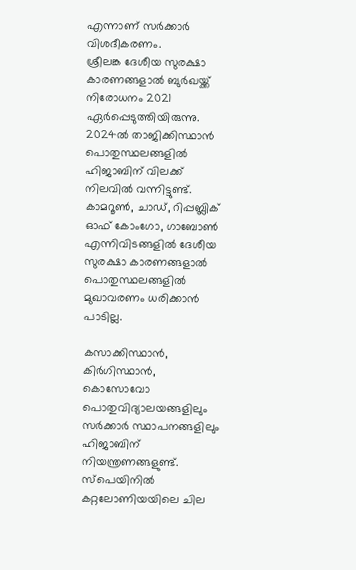എന്നാണ് സർക്കാർ വിശദീകരണം.
ശ്രീലങ്ക ദേശീയ സുരക്ഷാ കാരണങ്ങളാൽ ബുർഖയ്ക്ക് നിരോധനം 2021 ഏർപ്പെടുത്തിയിരുന്നു. 2024ൽ താജിക്കിസ്ഥാൻ പൊതുസ്ഥലങ്ങളിൽ ഹിജാബിന് വിലക്ക് നിലവിൽ വന്നിട്ടുണ്ട്. കാമറൂൺ, ചാഡ്, റിപ്പബ്ലിക് ഓഫ് കോംഗോ, ഗാബോൺ എന്നിവിടങ്ങളിൽ ദേശീയ സുരക്ഷാ കാരണങ്ങളാൽ പൊതുസ്ഥലങ്ങളിൽ മുഖാവരണം ധരിക്കാൻ പാടില്ല.

കസാക്കിസ്ഥാൻ, കിർഗിസ്ഥാൻ, കൊസോവോ പൊതുവിദ്യാലയങ്ങളിലും സർക്കാർ സ്ഥാപനങ്ങളിലും ഹിജാബിന് നിയന്ത്രണങ്ങളുണ്ട്. സ്പെയിനിൽ കറ്റലോണിയയിലെ ചില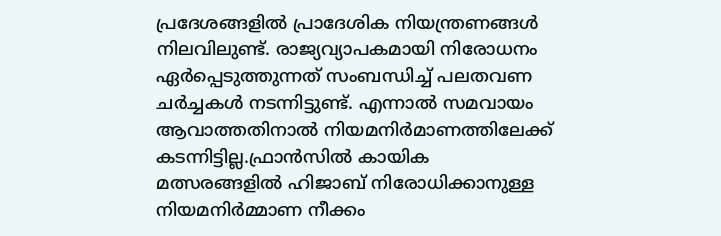പ്രദേശങ്ങളിൽ പ്രാദേശിക നിയന്ത്രണങ്ങൾ നിലവിലുണ്ട്. രാജ്യവ്യാപകമായി നിരോധനം ഏർപ്പെടുത്തുന്നത് സംബന്ധിച്ച് പലതവണ ചർച്ചകൾ നടന്നിട്ടുണ്ട്. എന്നാൽ സമവായം ആവാത്തതിനാൽ നിയമനിർമാണത്തിലേക്ക് കടന്നിട്ടില്ല.ഫ്രാൻസിൽ കായിക മത്സരങ്ങളിൽ ഹിജാബ് നിരോധിക്കാനുള്ള നിയമനിർമ്മാണ നീക്കം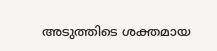അടുത്തിടെ ശക്തമായ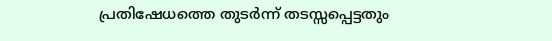പ്രതിഷേധത്തെ തുടർന്ന് തടസ്സപ്പെട്ടതും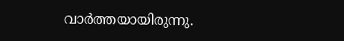വാർത്തയായിരുന്നു.